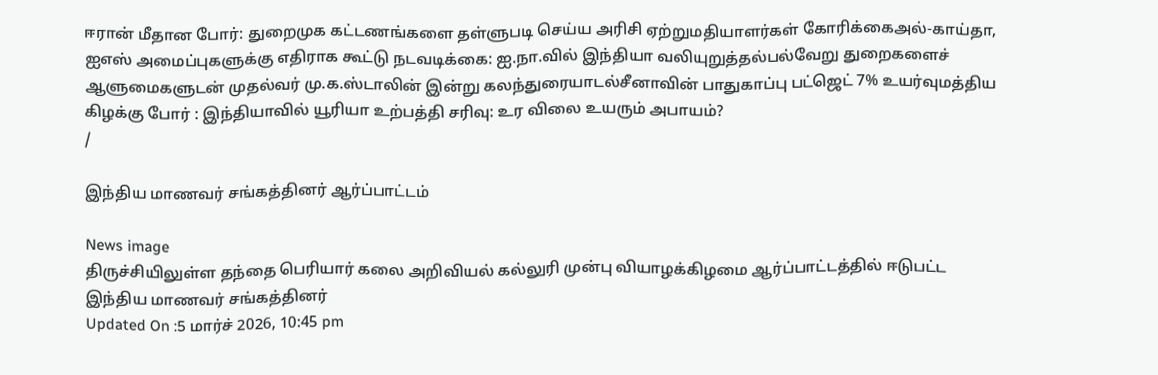ஈரான் மீதான போர்: துறைமுக கட்டணங்களை தள்ளுபடி செய்ய அரிசி ஏற்றுமதியாளர்கள் கோரிக்கைஅல்-காய்தா, ஐஎஸ் அமைப்புகளுக்கு எதிராக கூட்டு நடவடிக்கை: ஐ.நா.வில் இந்தியா வலியுறுத்தல்பல்வேறு துறைகளைச் ஆளுமைகளுடன் முதல்வர் மு.க.ஸ்டாலின் இன்று கலந்துரையாடல்சீனாவின் பாதுகாப்பு பட்ஜெட் 7% உயர்வுமத்திய கிழக்கு போர் : இந்தியாவில் யூரியா உற்பத்தி சரிவு: உர விலை உயரும் அபாயம்?
/

இந்திய மாணவர் சங்கத்தினர் ஆர்ப்பாட்டம்

News image
திருச்சியிலுள்ள தந்தை பெரியார் கலை அறிவியல் கல்லுரி முன்பு வியாழக்கிழமை ஆர்ப்பாட்டத்தில் ஈடுபட்ட இந்திய மாணவர் சங்கத்தினர்
Updated On :5 மார்ச் 2026, 10:45 pm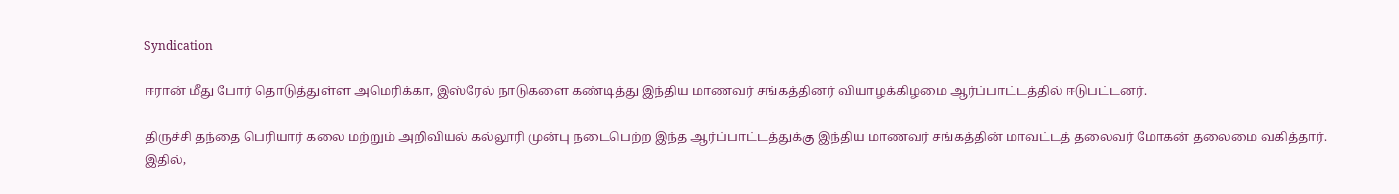Syndication

ஈரான் மீது போர் தொடுத்துள்ள அமெரிக்கா, இஸ்ரேல் நாடுகளை கண்டித்து இந்திய மாணவர் சங்கத்தினர் வியாழக்கிழமை ஆர்ப்பாட்டத்தில் ஈடுபட்டனர்.

திருச்சி தந்தை பெரியார் கலை மற்றும் அறிவியல் கல்லூரி முன்பு நடைபெற்ற இந்த ஆர்ப்பாட்டத்துக்கு இந்திய மாணவர் சங்கத்தின் மாவட்டத் தலைவர் மோகன் தலைமை வகித்தார். இதில்,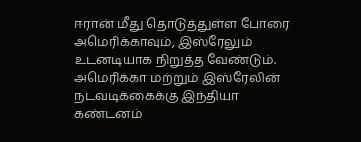ஈரான் மீது தொடுத்துள்ள போரை அமெரிக்காவும், இஸ்ரேலும் உடனடியாக நிறுத்த வேண்டும். அமெரிக்கா மற்றும் இஸ்ரேலின் நடவடிக்கைக்கு இந்தியா கண்டனம்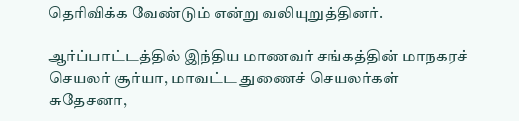தெரிவிக்க வேண்டும் என்று வலியுறுத்தினர்.

ஆர்ப்பாட்டத்தில் இந்திய மாணவர் சங்கத்தின் மாநகரச் செயலர் சூர்யா, மாவட்ட துணைச் செயலர்கள் சுதேசனா,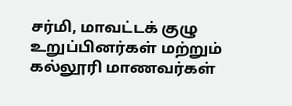சர்மி, மாவட்டக் குழு உறுப்பினர்கள் மற்றும் கல்லூரி மாணவர்கள்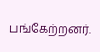பங்கேற்றனர்.